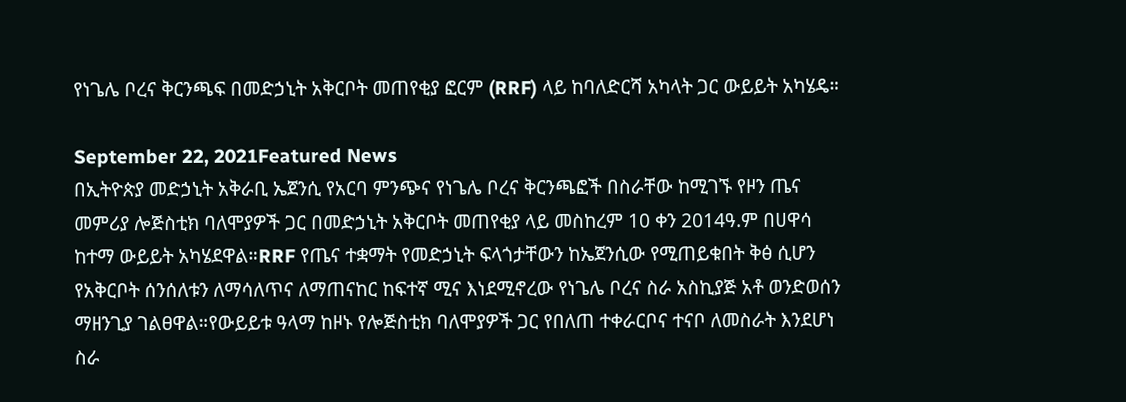የነጌሌ ቦረና ቅርንጫፍ በመድኃኒት አቅርቦት መጠየቂያ ፎርም (RRF) ላይ ከባለድርሻ አካላት ጋር ውይይት አካሄዴ።

September 22, 2021Featured News
በኢትዮጵያ መድኃኒት አቅራቢ ኤጀንሲ የአርባ ምንጭና የነጌሌ ቦረና ቅርንጫፎች በስራቸው ከሚገኙ የዞን ጤና መምሪያ ሎጅስቲክ ባለሞያዎች ጋር በመድኃኒት አቅርቦት መጠየቂያ ላይ መስከረም 10 ቀን 2014ዓ.ም በሀዋሳ ከተማ ውይይት አካሄደዋል።RRF የጤና ተቋማት የመድኃኒት ፍላጎታቸውን ከኤጀንሲው የሚጠይቁበት ቅፅ ሲሆን የአቅርቦት ሰንሰለቱን ለማሳለጥና ለማጠናከር ከፍተኛ ሚና እነደሚኖረው የነጌሌ ቦረና ስራ አስኪያጅ አቶ ወንድወሰን ማዘንጊያ ገልፀዋል።የውይይቱ ዓላማ ከዞኑ የሎጅስቲክ ባለሞያዎች ጋር የበለጠ ተቀራርቦና ተናቦ ለመስራት እንደሆነ ስራ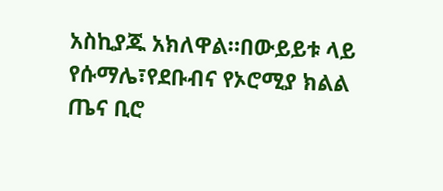አስኪያጁ አክለዋል።በውይይቱ ላይ የሱማሌ፣የደቡብና የኦሮሚያ ክልል ጤና ቢሮ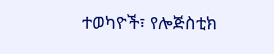ተወካዮች፣ የሎጅስቲክ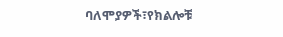ባለሞያዎች፣የክልሎቹ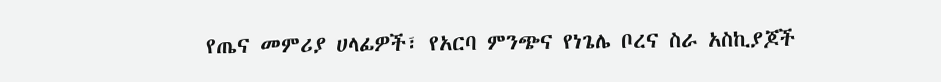የጤና መምሪያ ሀላፊዎች፣ የአርባ ምንጭና የነጌሌ ቦረና ስራ አስኪያጆች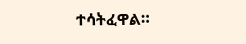ተሳትፈዋል።